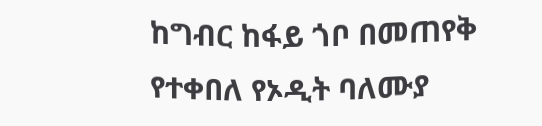ከግብር ከፋይ ጎቦ በመጠየቅ የተቀበለ የኦዲት ባለሙያ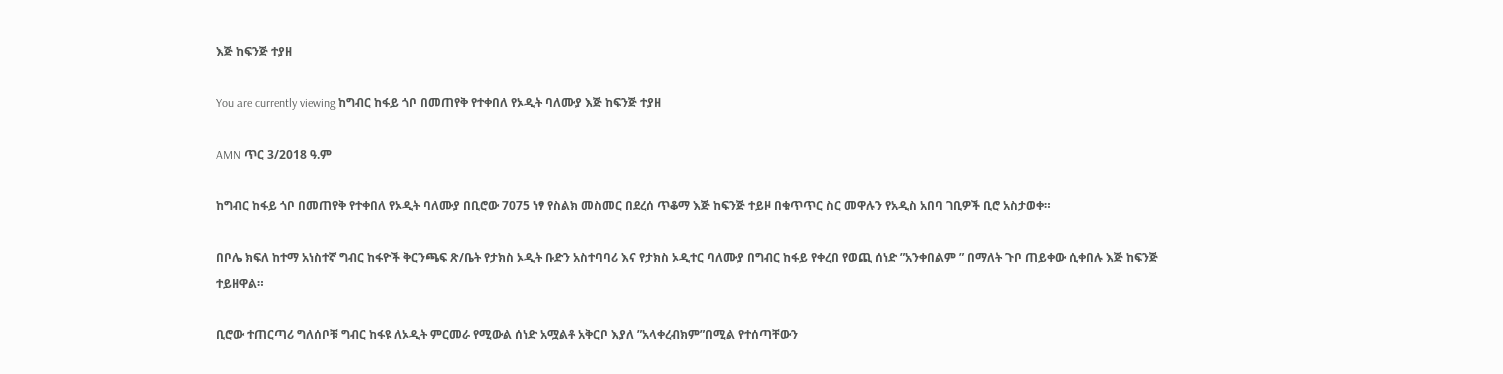እጅ ከፍንጅ ተያዘ

You are currently viewing ከግብር ከፋይ ጎቦ በመጠየቅ የተቀበለ የኦዲት ባለሙያ እጅ ከፍንጅ ተያዘ

AMN ጥር 3/2018 ዓ.ም

ከግብር ከፋይ ጎቦ በመጠየቅ የተቀበለ የኦዲት ባለሙያ በቢሮው 7075 ነፃ የስልክ መስመር በደረሰ ጥቆማ እጅ ከፍንጅ ተይዞ በቁጥጥር ስር መዋሉን የአዲስ አበባ ገቢዎች ቢሮ አስታወቀ።

በቦሌ ክፍለ ከተማ አነስተኛ ግብር ከፋዮች ቅርንጫፍ ጽ/ቤት የታክስ ኦዲት ቡድን አስተባባሪ እና የታክስ ኦዲተር ባለሙያ በግብር ከፋይ የቀረበ የወጪ ሰነድ ”አንቀበልም ” በማለት ጉቦ ጠይቀው ሲቀበሉ እጅ ከፍንጅ ተይዘዋል።

ቢሮው ተጠርጣሪ ግለሰቦቹ ግብር ከፋዩ ለኦዲት ምርመራ የሚውል ሰነድ አሟልቶ አቅርቦ እያለ ”አላቀረብክም”በሚል የተሰጣቸውን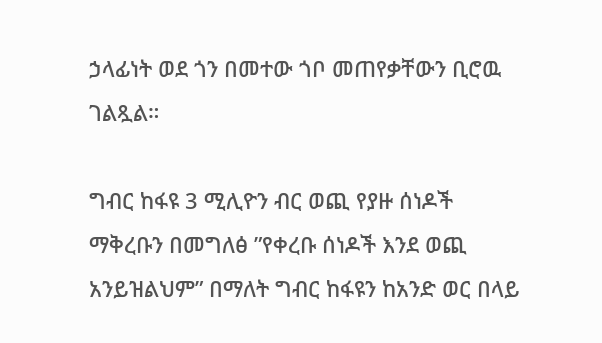ኃላፊነት ወደ ጎን በመተው ጎቦ መጠየቃቸውን ቢሮዉ ገልጿል።

ግብር ከፋዩ 3 ሚሊዮን ብር ወጪ የያዙ ሰነዶች ማቅረቡን በመግለፅ ”የቀረቡ ሰነዶች እንደ ወጪ አንይዝልህም” በማለት ግብር ከፋዩን ከአንድ ወር በላይ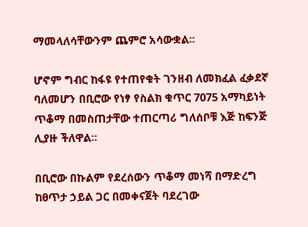ማመላለሳቸውንም ጨምሮ አሳውቋል፡፡

ሆኖም ግብር ከፋዩ የተጠየቁት ገንዘብ ለመክፈል ፈቃደኛ ባለመሆን በቢሮው የነፃ የስልክ ቁጥር 7075 አማካይነት ጥቆማ በመስጠታቸው ተጠርጣሪ ግለሰቦቹ እጅ ከፍንጅ ሊያዙ ችለዋል፡፡

በቢሮው በኩልም የደረሰውን ጥቆማ መነሻ በማድረግ ከፀጥታ ኃይል ጋር በመቀናጀት ባደረገው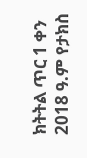ክትትል ጥር 1 ቀን 2018 ዓ.ም የታክስ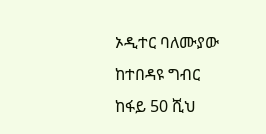ኦዲተር ባለሙያው ከተበዳዩ ግብር ከፋይ 50 ሺህ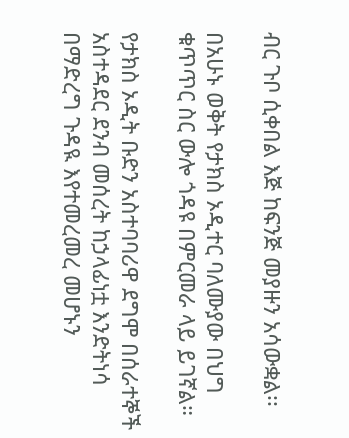ብር ጉቦ ሲቀበል እጅ ከፍንጅ መያዙን አሳውቋል፡፡

በአሁኑ ወቅት የታክስ ኦዲተር ባለሙያው በህግ ቁጥጥር ስር ውሎ ጎዳዩ በምርመራ ላይ ይገኛል።

የታክስ ኦዲት ቡድን አስተባባሪዋ ደግሞ በሰራተኞች አስተዳደር ደንብ መሰረት ከኃላፊነቷ እንድትነሳ በማድረግ ጉዳዪ እየተመረመረ መሆኑን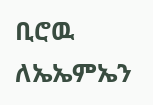ቢሮዉ ለኤኤምኤን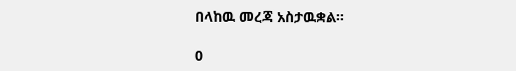በላከዉ መረጃ አስታዉቋል፡፡

0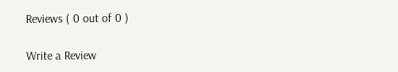Reviews ( 0 out of 0 )

Write a Review